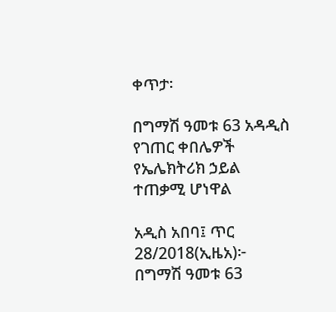ቀጥታ፡

በግማሽ ዓመቱ 63 አዳዲስ የገጠር ቀበሌዎች የኤሌክትሪክ ኃይል ተጠቃሚ ሆነዋል

አዲስ አበባ፤ ጥር 28/2018(ኢዜአ)፦ በግማሽ ዓመቱ 63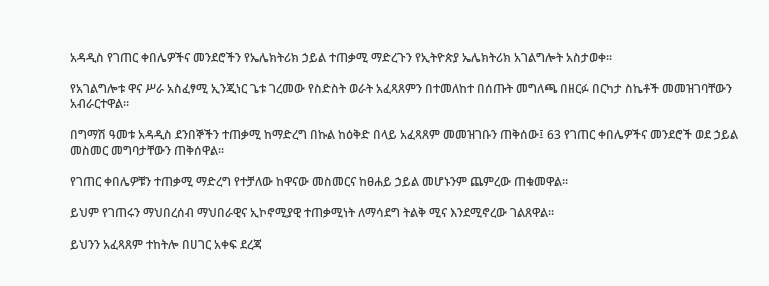አዳዲስ የገጠር ቀበሌዎችና መንደሮችን የኤሌክትሪክ ኃይል ተጠቃሚ ማድረጉን የኢትዮጵያ ኤሌክትሪክ አገልግሎት አስታወቀ፡፡

የአገልግሎቱ ዋና ሥራ አስፈፃሚ ኢንጂነር ጌቱ ገረመው የስድስት ወራት አፈጻጸምን በተመለከተ በሰጡት መግለጫ በዘርፉ በርካታ ስኬቶች መመዝገባቸውን አብራርተዋል።

በግማሽ ዓመቱ አዳዲስ ደንበኞችን ተጠቃሚ ከማድረግ በኩል ከዕቅድ በላይ አፈጻጸም መመዝገቡን ጠቅሰው፤ 63 የገጠር ቀበሌዎችና መንደሮች ወደ ኃይል መስመር መግባታቸውን ጠቅሰዋል፡፡

የገጠር ቀበሌዎቹን ተጠቃሚ ማድረግ የተቻለው ከዋናው መስመርና ከፀሐይ ኃይል መሆኑንም ጨምረው ጠቁመዋል፡፡

ይህም የገጠሩን ማህበረሰብ ማህበራዊና ኢኮኖሚያዊ ተጠቃሚነት ለማሳደግ ትልቅ ሚና እንደሚኖረው ገልጸዋል።

ይህንን አፈጻጸም ተከትሎ በሀገር አቀፍ ደረጃ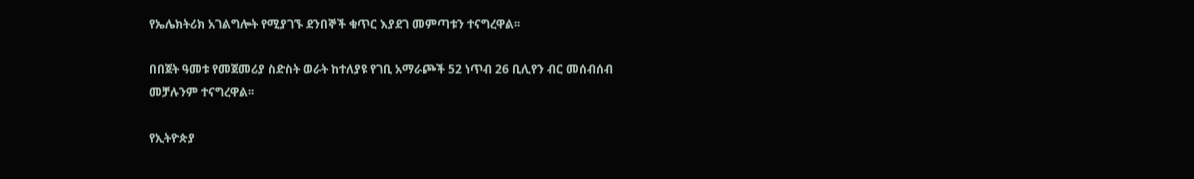የኤሌክትሪክ አገልግሎት የሚያገኙ ደንበኞች ቁጥር እያደገ መምጣቱን ተናግረዋል፡፡

በበጀት ዓመቱ የመጀመሪያ ስድስት ወራት ከተለያዩ የገቢ አማራጮች 52 ነጥብ 26 ቢሊየን ብር መሰብሰብ መቻሉንም ተናግረዋል፡፡

የኢትዮጵያ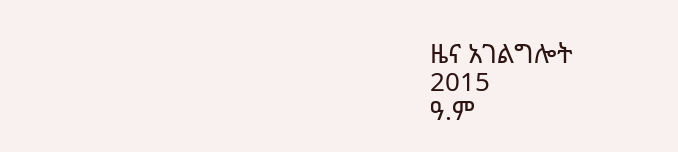ዜና አገልግሎት
2015
ዓ.ም